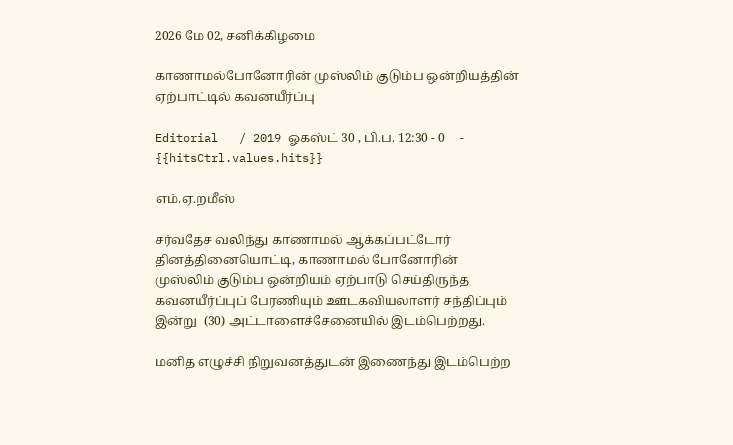2026 மே 02, சனிக்கிழமை

காணாமல்போனோரின் முஸ்லிம் குடும்ப ஒன்றியத்தின் ஏற்பாட்டில் கவனயீர்ப்பு

Editorial   / 2019 ஓகஸ்ட் 30 , பி.ப. 12:30 - 0     - {{hitsCtrl.values.hits}}

எம்.ஏ.றமீஸ்

சர்வதேச வலிந்து காணாமல் ஆக்கப்பட்டோர் தினத்தினையொட்டி, காணாமல் போனோரின் முஸ்லிம் குடும்ப ஒன்றியம் ஏற்பாடு செய்திருந்த  கவனயீர்ப்புப் பேரணியும் ஊடகவியலாளர் சந்திப்பும்  இன்று  (30) அட்டாளைச்சேனையில் இடம்பெற்றது.

மனித எழுச்சி நிறுவனத்துடன் இணைந்து இடம்பெற்ற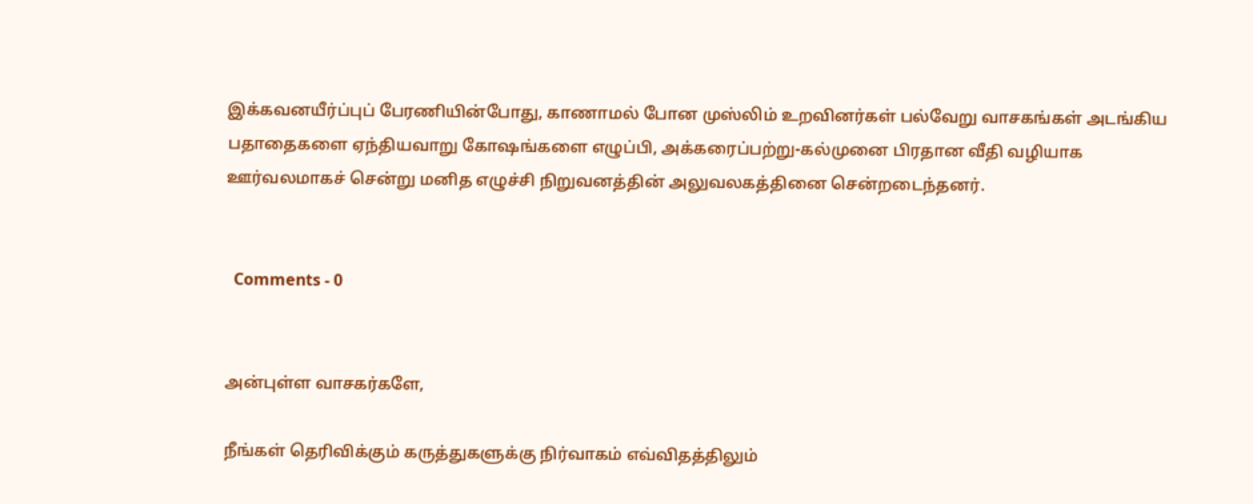இக்கவனயீர்ப்புப் பேரணியின்போது, காணாமல் போன முஸ்லிம் உறவினர்கள் பல்வேறு வாசகங்கள் அடங்கிய பதாதைகளை ஏந்தியவாறு கோஷங்களை எழுப்பி, அக்கரைப்பற்று-கல்முனை பிரதான வீதி வழியாக ஊர்வலமாகச் சென்று மனித எழுச்சி நிறுவனத்தின் அலுவலகத்தினை சென்றடைந்தனர்.


  Comments - 0


அன்புள்ள வாசகர்களே,

நீங்கள் தெரிவிக்கும் கருத்துகளுக்கு நிர்வாகம் எவ்விதத்திலும்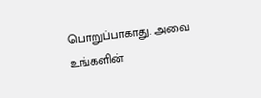பொறுப்பாகாது. அவை உங்களின்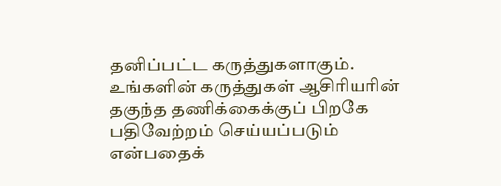தனிப்பட்ட கருத்துகளாகும். உங்களின் கருத்துகள் ஆசிரியரின் தகுந்த தணிக்கைக்குப் பிறகே பதிவேற்றம் செய்யப்படும் என்பதைக்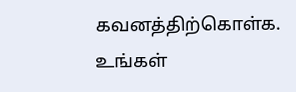கவனத்திற்கொள்க. உங்கள்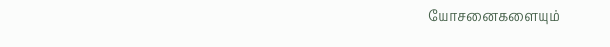யோசனைகளையும்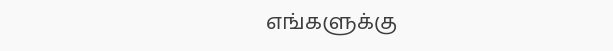எங்களுக்கு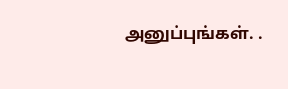அனுப்புங்கள். .